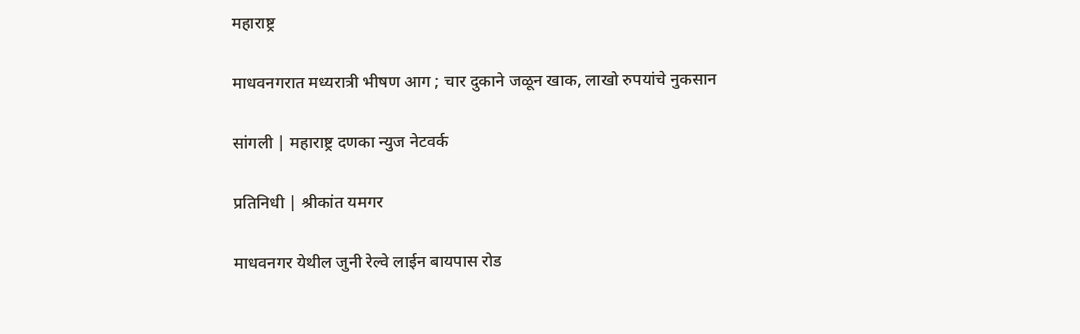महाराष्ट्र

माधवनगरात मध्यरात्री भीषण आग ; चार दुकाने जळून खाक, लाखो रुपयांचे नुकसान

सांगली | महाराष्ट्र दणका न्युज नेटवर्क

प्रतिनिधी | श्रीकांत यमगर

माधवनगर येथील जुनी रेल्वे लाईन बायपास रोड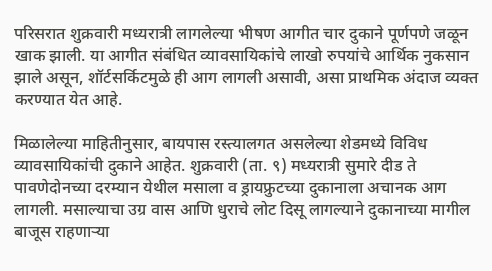परिसरात शुक्रवारी मध्यरात्री लागलेल्या भीषण आगीत चार दुकाने पूर्णपणे जळून खाक झाली. या आगीत संबंधित व्यावसायिकांचे लाखो रुपयांचे आर्थिक नुकसान झाले असून, शॉर्टसर्किटमुळे ही आग लागली असावी, असा प्राथमिक अंदाज व्यक्त करण्यात येत आहे.

मिळालेल्या माहितीनुसार, बायपास रस्त्यालगत असलेल्या शेडमध्ये विविध व्यावसायिकांची दुकाने आहेत. शुक्रवारी (ता. ९) मध्यरात्री सुमारे दीड ते पावणेदोनच्या दरम्यान येथील मसाला व ड्रायफ्रुटच्या दुकानाला अचानक आग लागली. मसाल्याचा उग्र वास आणि धुराचे लोट दिसू लागल्याने दुकानाच्या मागील बाजूस राहणाऱ्या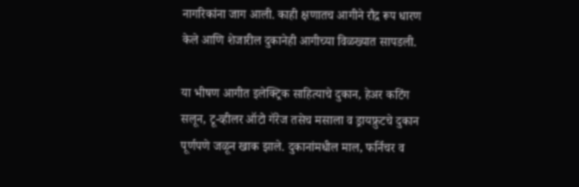नागरिकांना जाग आली. काही क्षणातच आगीने रौद्र रूप धारण केले आणि शेजारील दुकानेही आगीच्या विळख्यात सापडली.

या भीषण आगीत इलेक्ट्रिक साहित्याचे दुकान, हेअर कटिंग सलून, टू-व्हीलर ऑटो गॅरेज तसेच मसाला व ड्रायफ्रुटचे दुकान पूर्णपणे जळून खाक झाले. दुकानांमधील माल, फर्निचर व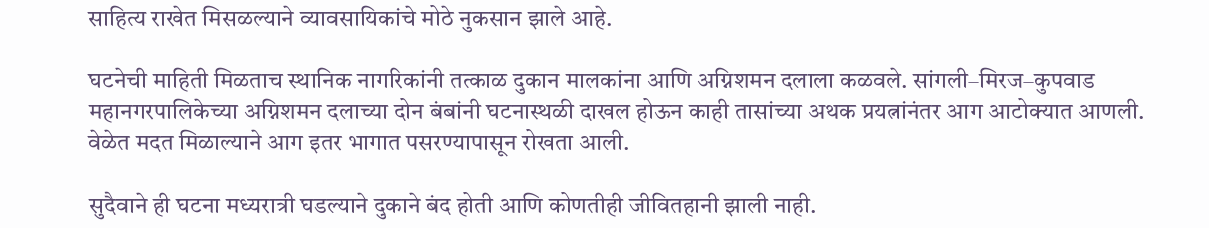साहित्य राखेत मिसळल्याने व्यावसायिकांचे मोठे नुकसान झाले आहे.

घटनेची माहिती मिळताच स्थानिक नागरिकांनी तत्काळ दुकान मालकांना आणि अग्निशमन दलाला कळवले. सांगली–मिरज–कुपवाड महानगरपालिकेच्या अग्निशमन दलाच्या दोन बंबांनी घटनास्थळी दाखल होऊन काही तासांच्या अथक प्रयत्नांनंतर आग आटोक्यात आणली. वेळेत मदत मिळाल्याने आग इतर भागात पसरण्यापासून रोखता आली.

सुदैवाने ही घटना मध्यरात्री घडल्याने दुकाने बंद होती आणि कोणतीही जीवितहानी झाली नाही.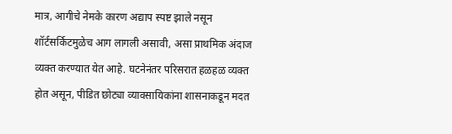मात्र, आगीचे नेमके कारण अद्याप स्पष्ट झाले नसून शॉर्टसर्किटमुळेच आग लागली असावी, असा प्राथमिक अंदाज व्यक्त करण्यात येत आहे. घटनेनंतर परिसरात हळहळ व्यक्त होत असून, पीडित छोट्या व्यावसायिकांना शासनाकडून मदत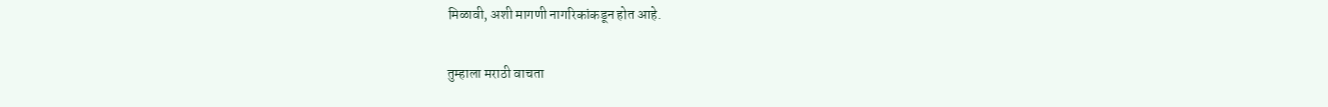मिळावी, अशी मागणी नागरिकांकडून होत आहे.

तुम्हाला मराठी वाचता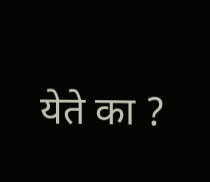येते का ?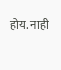होय. नाही